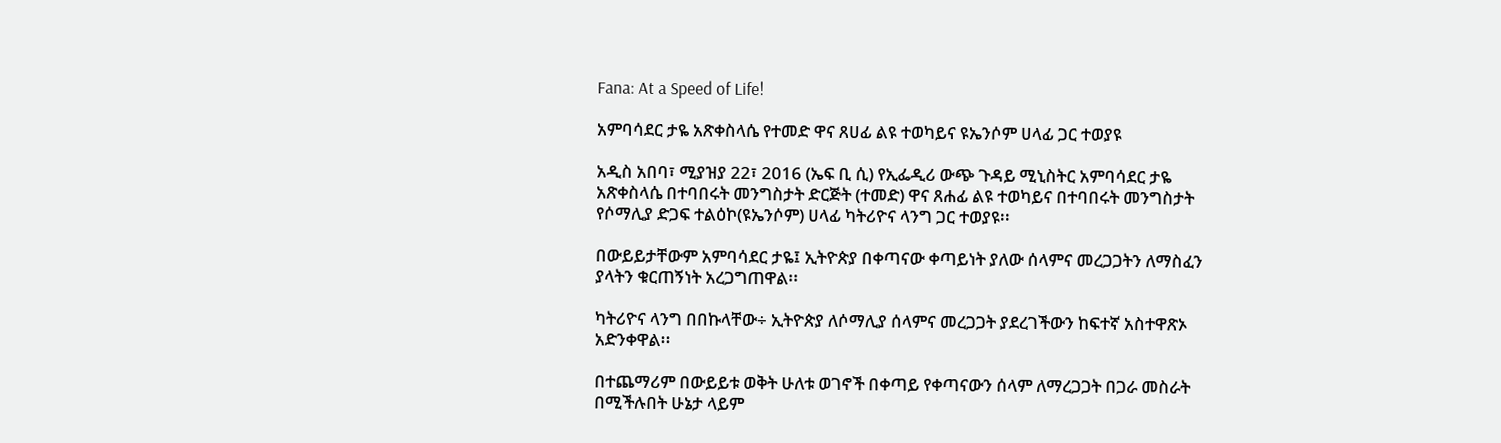Fana: At a Speed of Life!

አምባሳደር ታዬ አጽቀስላሴ የተመድ ዋና ጸሀፊ ልዩ ተወካይና ዩኤንሶም ሀላፊ ጋር ተወያዩ

አዲስ አበባ፣ ሚያዝያ 22፣ 2016 (ኤፍ ቢ ሲ) የኢፌዲሪ ውጭ ጉዳይ ሚኒስትር አምባሳደር ታዬ አጽቀስላሴ በተባበሩት መንግስታት ድርጅት (ተመድ) ዋና ጸሐፊ ልዩ ተወካይና በተባበሩት መንግስታት የሶማሊያ ድጋፍ ተልዕኮ(ዩኤንሶም) ሀላፊ ካትሪዮና ላንግ ጋር ተወያዩ፡፡

በውይይታቸውም አምባሳደር ታዬ፤ ኢትዮጵያ በቀጣናው ቀጣይነት ያለው ሰላምና መረጋጋትን ለማስፈን ያላትን ቁርጠኝነት አረጋግጠዋል፡፡

ካትሪዮና ላንግ በበኩላቸው÷ ኢትዮጵያ ለሶማሊያ ሰላምና መረጋጋት ያደረገችውን ከፍተኛ አስተዋጽኦ አድንቀዋል፡፡

በተጨማሪም በውይይቱ ወቅት ሁለቱ ወገኖች በቀጣይ የቀጣናውን ሰላም ለማረጋጋት በጋራ መስራት በሚችሉበት ሁኔታ ላይም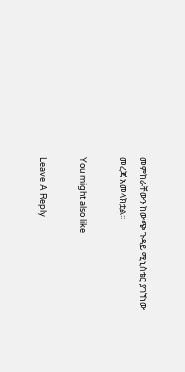መምከራቸውን ከውጭ ጉዳይ ሚኒስቴር ያገኘነው መረጃ አመላክቷል፡፡

You might also like

Leave A Reply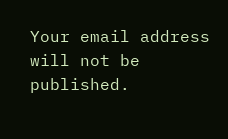Your email address will not be published.